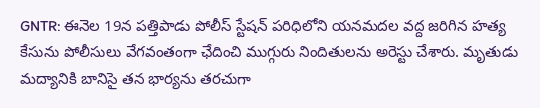GNTR: ఈనెల 19న పత్తిపాడు పోలీస్ స్టేషన్ పరిధిలోని యనమదల వద్ద జరిగిన హత్య కేసును పోలీసులు వేగవంతంగా ఛేదించి ముగ్గురు నిందితులను అరెస్టు చేశారు. మృతుడు మద్యానికి బానిసై తన భార్యను తరచుగా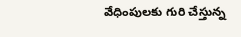వేధింపులకు గురి చేస్తున్న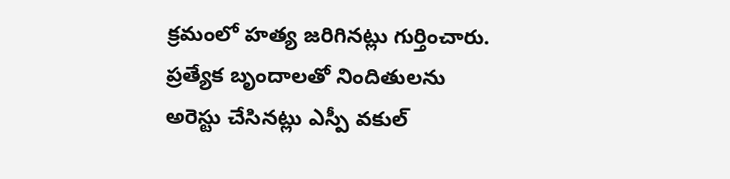క్రమంలో హత్య జరిగినట్లు గుర్తించారు. ప్రత్యేక బృందాలతో నిందితులను అరెస్టు చేసినట్లు ఎస్పీ వకుల్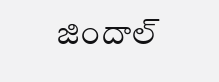జిందాల్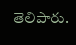తెలిపారు.